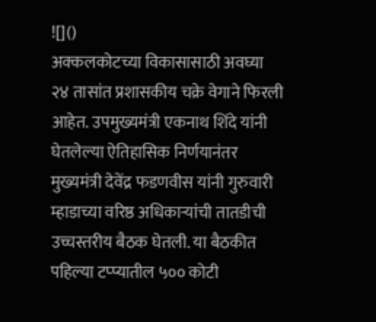![]()
अक्कलकोटच्या विकासासाठी अवघ्या २४ तासांत प्रशासकीय चक्रे वेगाने फिरली आहेत. उपमुख्यमंत्री एकनाथ शिंदे यांनी घेतलेल्या ऐतिहासिक निर्णयानंतर मुख्यमंत्री देवेंद्र फडणवीस यांनी गुरुवारी म्हाडाच्या वरिष्ठ अधिकाऱ्यांची तातडीची उच्चस्तरीय बैठक घेतली. या बैठकीत पहिल्या टप्प्यातील ५०० कोटी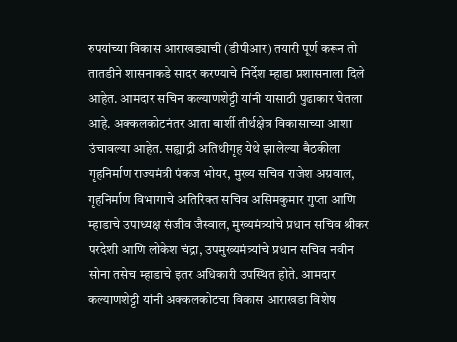रुपयांच्या विकास आराखड्याची (डीपीआर) तयारी पूर्ण करून तो तातडीने शासनाकडे सादर करण्याचे निर्देश म्हाडा प्रशासनाला दिले आहेत. आमदार सचिन कल्याणशेट्टी यांनी यासाठी पुढाकार घेतला आहे. अक्कलकोटनंतर आता बार्शी तीर्थक्षेत्र विकासाच्या आशा उंचावल्या आहेत. सह्याद्री अतिथीगृह येथे झालेल्या बैठकीला गृहनिर्माण राज्यमंत्री पंकज भोयर, मुख्य सचिव राजेश अग्रवाल, गृहनिर्माण विभागाचे अतिरिक्त सचिव असिमकुमार गुप्ता आणि म्हाडाचे उपाध्यक्ष संजीव जैस्वाल, मुख्यमंत्र्यांचे प्रधान सचिव श्रीकर परदेशी आणि लोकेश चंद्रा, उपमुख्यमंत्र्यांचे प्रधान सचिव नवीन सोना तसेच म्हाडाचे इतर अधिकारी उपस्थित होते. आमदार कल्याणशेट्टी यांनी अक्कलकोटचा विकास आराखडा विशेष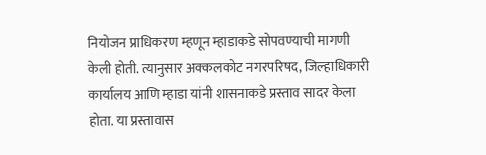नियोजन प्राधिकरण म्हणून म्हाडाकडे सोपवण्याची मागणी केली होती. त्यानुसार अक्कलकोट नगरपरिषद, जिल्हाधिकारी कार्यालय आणि म्हाडा यांनी शासनाकडे प्रस्ताव सादर केला होता. या प्रस्तावास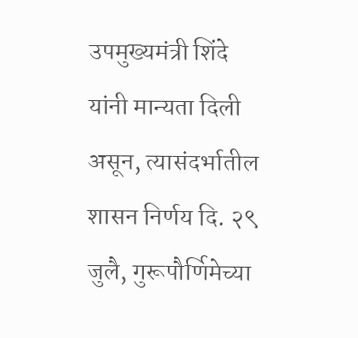उपमुख्यमंत्री शिंदे यांनी मान्यता दिली असून, त्यासंदर्भातील शासन निर्णय दि. २९ जुलै, गुरूपौर्णिमेच्या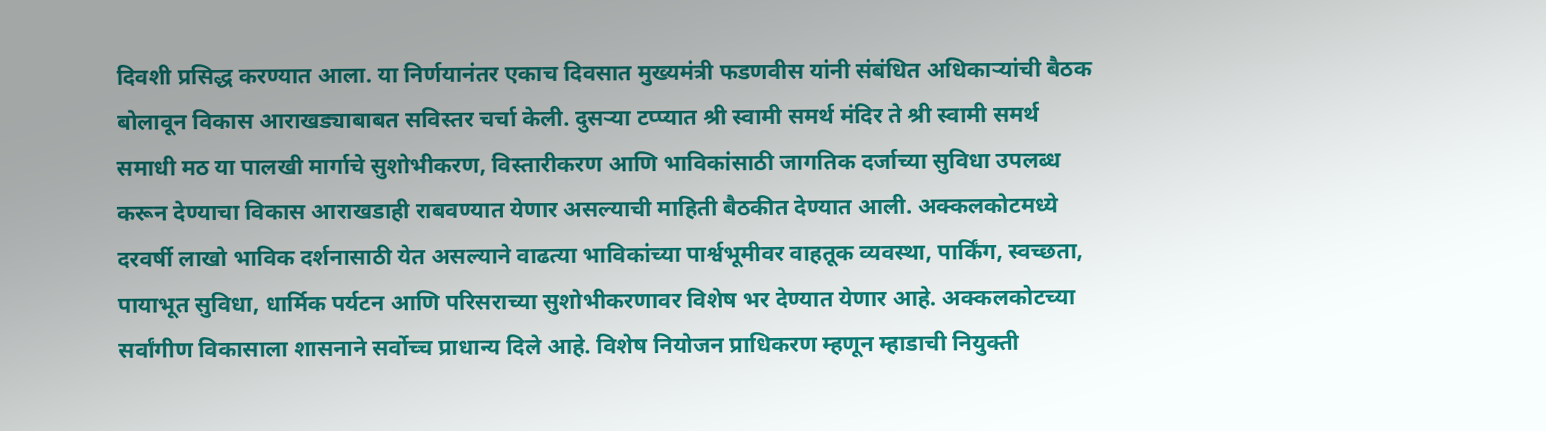दिवशी प्रसिद्ध करण्यात आला. या निर्णयानंतर एकाच दिवसात मुख्यमंत्री फडणवीस यांनी संबंधित अधिकाऱ्यांची बैठक बोलावून विकास आराखड्याबाबत सविस्तर चर्चा केली. दुसऱ्या टप्प्यात श्री स्वामी समर्थ मंदिर ते श्री स्वामी समर्थ समाधी मठ या पालखी मार्गाचे सुशोभीकरण, विस्तारीकरण आणि भाविकांसाठी जागतिक दर्जाच्या सुविधा उपलब्ध करून देण्याचा विकास आराखडाही राबवण्यात येणार असल्याची माहिती बैठकीत देण्यात आली. अक्कलकोटमध्ये दरवर्षी लाखो भाविक दर्शनासाठी येत असल्याने वाढत्या भाविकांच्या पार्श्वभूमीवर वाहतूक व्यवस्था, पार्किंग, स्वच्छता, पायाभूत सुविधा, धार्मिक पर्यटन आणि परिसराच्या सुशोभीकरणावर विशेष भर देण्यात येणार आहे. अक्कलकोटच्या सर्वांगीण विकासाला शासनाने सर्वोच्च प्राधान्य दिले आहे. विशेष नियोजन प्राधिकरण म्हणून म्हाडाची नियुक्ती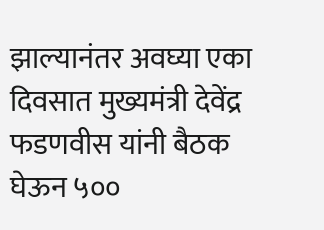झाल्यानंतर अवघ्या एका दिवसात मुख्यमंत्री देवेंद्र फडणवीस यांनी बैठक घेऊन ५००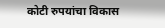कोटी रुपयांचा विकास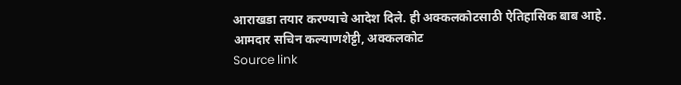आराखडा तयार करण्याचे आदेश दिले. ही अक्कलकोटसाठी ऐतिहासिक बाब आहे. आमदार सचिन कल्याणशेट्टी, अक्कलकोट
Source link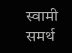स्वामी समर्थ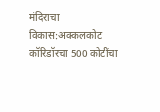मंदिराचा विकास:अक्कलकोट कॉरिडॉरचा 500 कोटींचा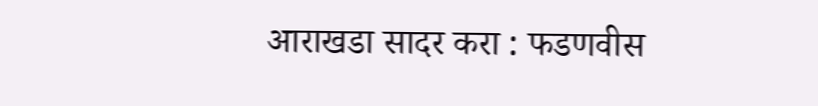आराखडा सादर करा : फडणवीस